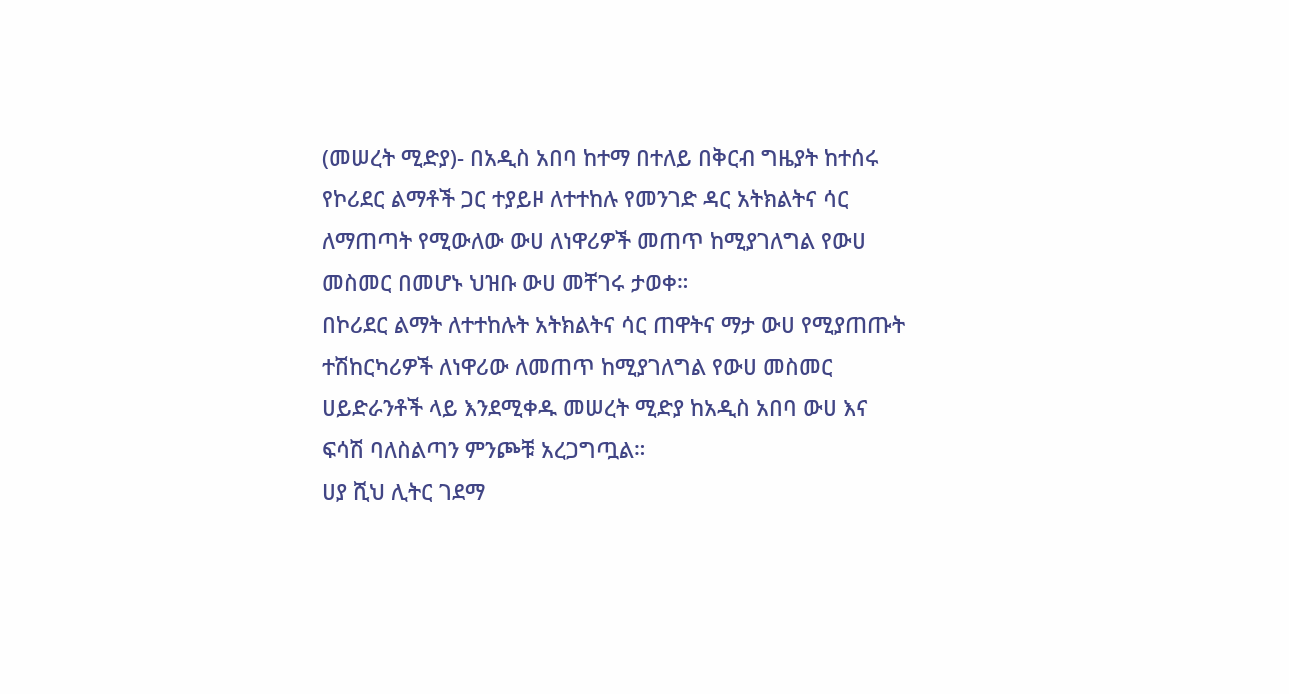(መሠረት ሚድያ)- በአዲስ አበባ ከተማ በተለይ በቅርብ ግዜያት ከተሰሩ የኮሪደር ልማቶች ጋር ተያይዞ ለተተከሉ የመንገድ ዳር አትክልትና ሳር ለማጠጣት የሚውለው ውሀ ለነዋሪዎች መጠጥ ከሚያገለግል የውሀ መስመር በመሆኑ ህዝቡ ውሀ መቸገሩ ታወቀ።
በኮሪደር ልማት ለተተከሉት አትክልትና ሳር ጠዋትና ማታ ውሀ የሚያጠጡት ተሽከርካሪዎች ለነዋሪው ለመጠጥ ከሚያገለግል የውሀ መስመር ሀይድራንቶች ላይ እንደሚቀዱ መሠረት ሚድያ ከአዲስ አበባ ውሀ እና ፍሳሽ ባለስልጣን ምንጮቹ አረጋግጧል።
ሀያ ሺህ ሊትር ገደማ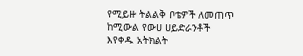የሚይዙ ትልልቅ ቦቴዎች ለመጠጥ ከሚውል የውሀ ሀይድራንቶች እየቀዱ አትክልት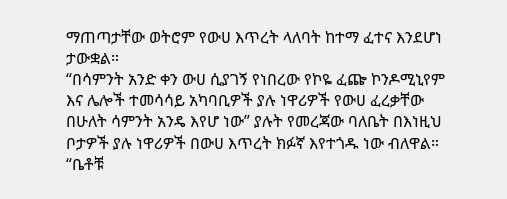ማጠጣታቸው ወትሮም የውሀ እጥረት ላለባት ከተማ ፈተና እንደሆነ ታውቋል።
“በሳምንት አንድ ቀን ውሀ ሲያገኝ የነበረው የኮዬ ፈጬ ኮንዶሚኒየም እና ሌሎች ተመሳሳይ አካባቢዎች ያሉ ነዋሪዎች የውሀ ፈረቃቸው በሁለት ሳምንት አንዴ እየሆ ነው” ያሉት የመረጃው ባለቤት በእነዚህ ቦታዎች ያሉ ነዋሪዎች በውሀ እጥረት ክፉኛ እየተጎዱ ነው ብለዋል።
“ቤቶቹ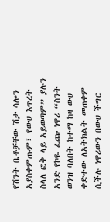የሽንት ቤቶቻቸው ሽታ ሳሎን አያስቀምጡም፣ የውሀ እጥረት ስላለ ፎቅ ላይ አይወጣም” ያሉን አንድ የኮዬ ፈጬ ነዋሪ “ስንት ወንዝ ባለበት ከተማ ከዛ ውሀ ቀድተው ለአትክልት መጠቀም ሲችሉ ነዋሪውን በውሀ ችግር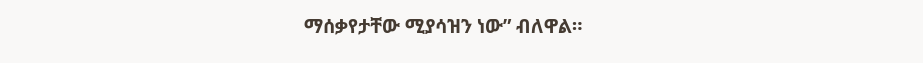ማሰቃየታቸው ሚያሳዝን ነው” ብለዋል።